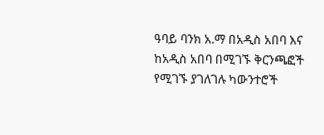ዓባይ ባንክ አ.ማ በአዲስ አበባ እና ከአዲስ አበባ በሚገኙ ቅርንጫፎች የሚገኙ ያገለገሉ ካውንተሮች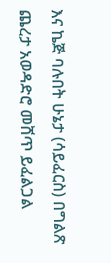እና ኬጅ ባሉበት ሁኔታ (ሳይፈርስ) በግልጽ ጨረታ አወዳድሮ መሸጥ ይፈልጋል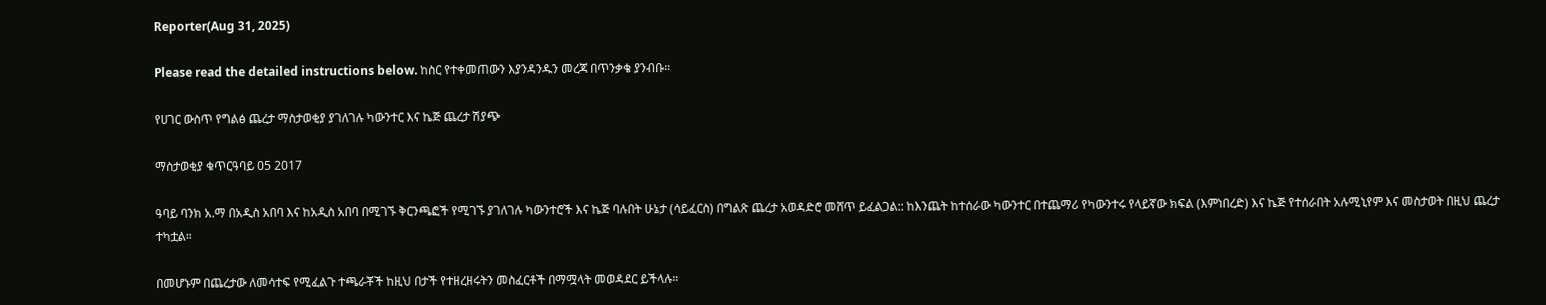Reporter(Aug 31, 2025)

Please read the detailed instructions below. ከስር የተቀመጠውን እያንዳንዱን መረጃ በጥንቃቄ ያንብቡ።

የሀገር ውስጥ የግልፅ ጨረታ ማስታወቂያ ያገለገሉ ካውንተር እና ኬጅ ጨረታ ሽያጭ

ማስታወቂያ ቁጥርዓባይ 05 2017

ዓባይ ባንክ አ.ማ በአዲስ አበባ እና ከአዲስ አበባ በሚገኙ ቅርንጫፎች የሚገኙ ያገለገሉ ካውንተሮች እና ኬጅ ባሉበት ሁኔታ (ሳይፈርስ) በግልጽ ጨረታ አወዳድሮ መሸጥ ይፈልጋል:: ከእንጨት ከተሰራው ካውንተር በተጨማሪ የካውንተሩ የላይኛው ክፍል (እምነበረድ) እና ኬጅ የተሰራበት አሉሚኒየም እና መስታወት በዚህ ጨረታ ተካቷል።

በመሆኑም በጨረታው ለመሳተፍ የሚፈልጉ ተጫራቾች ከዚህ በታች የተዘረዘሩትን መስፈርቶች በማሟላት መወዳደር ይችላሉ።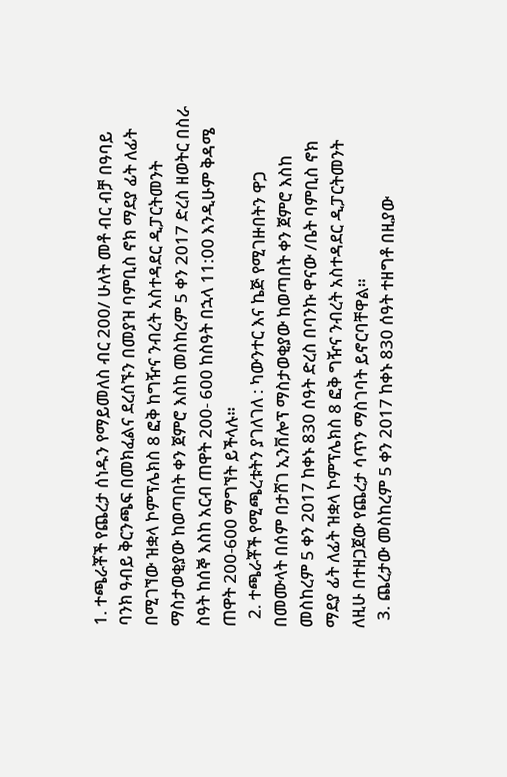1. ተጫራቾች የጨረታ ሰነዱን የማይመለስ ብር 200/ ሁለት መቶ ብር ብቻ በዓባይ ባንክ ዓብይ ቅርንጫፍ በመክፈልና ደረሰኙን በመያዝ ባምቢስ ኖክ ማደያ ፊት ለፊት በሚገኘው ዝቋላ ኮምፕሌክስ 8 ፎቅ ከግዥና ንብረት አስተዳደር ዲፓርትመንት ማስታወቂያው ከወጣበት ቀን ጀምሮ እስከ መስከረም 5 ቀን 2017 ድረስ ዘወትር በስራ ስዓት ከሰኞ እስከ አርብ ጠዋት 200- 600 ከስዓት በኋላ 11:00 እንዲሁም ቅዳሜ ጠዋት 200-600 ማግኘት ይችላሉ።
  2. ተጫራቾች የሚጫረቱትን ያገለገለ : ካውንተር እና ኬጅ የሚገዙበትን ዋጋ በመሙላት በሰም በታሸገ ኢንቨሎፕ ማስታወቂያው ከወጣበት ቀን ጀምሮ እስከ መስከረም 5 ቀን 2017 ከቀኑ 830 ሰዓት ድረስ በባንኩ ዋናው /ቤት ባምቢስ ኖክ ማደያ ፊት ለፊት ዝቋላ ኮምፕሌክስ 8 ፎቅ ግዥና ንብረት አስተዳደር ዲፓርትመንት ለዚሁ በተዘጋጀው የጨረታ ሳጥን ማስገባት ይኖርባቸዋል።
  3. ጨረታው መስከረም 5 ቀን 2017 ከቀኑ 830 ሰዓት ተዘግቶ በዚያው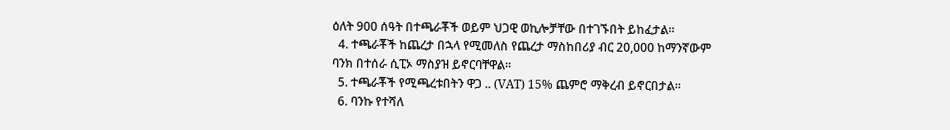ዕለት 900 ሰዓት በተጫራቾች ወይም ህጋዊ ወኪሎቻቸው በተገኙበት ይከፈታል።
  4. ተጫራቾች ከጨረታ በኋላ የሚመለስ የጨረታ ማስከበሪያ ብር 20,000 ከማንኛውም ባንክ በተሰራ ሲፒኦ ማስያዝ ይኖርባቸዋል።
  5. ተጫራቾች የሚጫረቱበትን ዋጋ .. (VAT) 15% ጨምሮ ማቅረብ ይኖርበታል።
  6. ባንኩ የተሻለ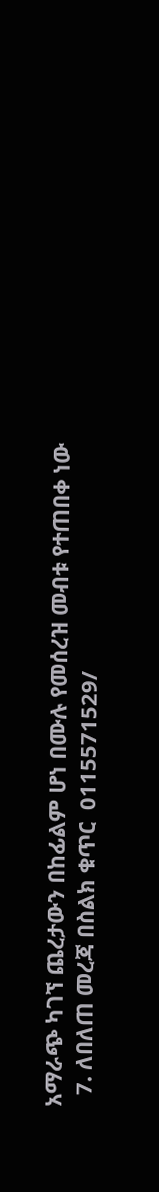አማራጭ ካገኘ ጨረታውን በከፊልም ሆነ በሙሉ የመሰረዝ መብቱ የተጠበቀ ነው
  7. ለበለጠ መረጃ በስልክ ቁጥር  0115571529/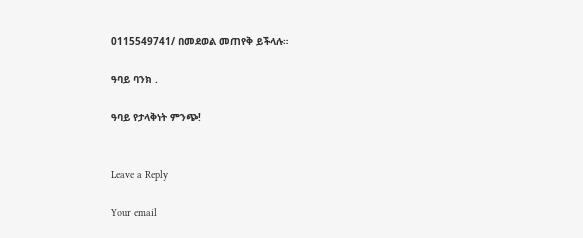0115549741/ በመደወል መጠየቅ ይችላሉ።

ዓባይ ባንክ .

ዓባይ የታላቅነት ምንጭ!


Leave a Reply

Your email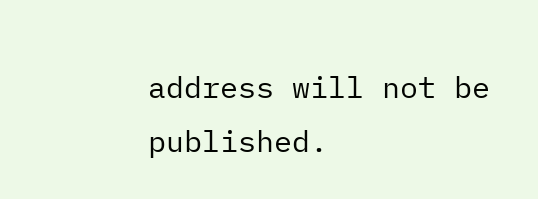address will not be published.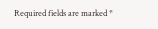Required fields are marked *